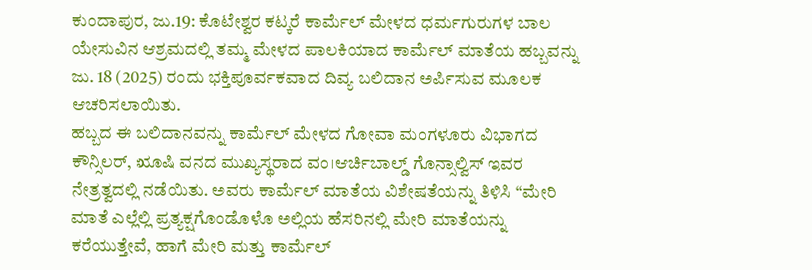ಕುಂದಾಪುರ, ಜು.19: ಕೊಟೇಶ್ವರ ಕಟ್ಕರೆ ಕಾರ್ಮೆಲ್ ಮೇಳದ ಧರ್ಮಗುರುಗಳ ಬಾಲ ಯೇಸುವಿನ ಆಶ್ರಮದಲ್ಲಿ ತಮ್ಮ ಮೇಳದ ಪಾಲಕಿಯಾದ ಕಾರ್ಮೆಲ್ ಮಾತೆಯ ಹಬ್ಬವನ್ನು ಜು. 18 (2025) ರಂದು ಭಕ್ತಿಪೂರ್ವಕವಾದ ದಿವ್ಯ ಬಲಿದಾನ ಅರ್ಪಿಸುವ ಮೂಲಕ ಆಚರಿಸಲಾಯಿತು.
ಹಬ್ಬದ ಈ ಬಲಿದಾನವನ್ನು ಕಾರ್ಮೆಲ್ ಮೇಳದ ಗೋವಾ ಮಂಗಳೂರು ವಿಭಾಗದ ಕೌನ್ಸಿಲರ್, ೠಷಿ ವನದ ಮುಖ್ಯಸ್ಥರಾದ ವಂ।ಆರ್ಚಿಬಾಲ್ಡ್ ಗೊನ್ಸಾಲ್ವಿಸ್ ಇವರ ನೇತ್ರತ್ವದಲ್ಲಿ ನಡೆಯಿತು. ಅವರು ಕಾರ್ಮೆಲ್ ಮಾತೆಯ ವಿಶೇಷತೆಯನ್ನು ತಿಳಿಸಿ “ಮೇರಿ ಮಾತೆ ಎಲ್ಲೆಲ್ಲಿ ಪ್ರತ್ಯಕ್ಷಗೊಂಡೊಳೊ ಅಲ್ಲಿಯ ಹೆಸರಿನಲ್ಲಿ ಮೇರಿ ಮಾತೆಯನ್ನು ಕರೆಯುತ್ತೇವೆ, ಹಾಗೆ ಮೇರಿ ಮತ್ತು ಕಾರ್ಮೆಲ್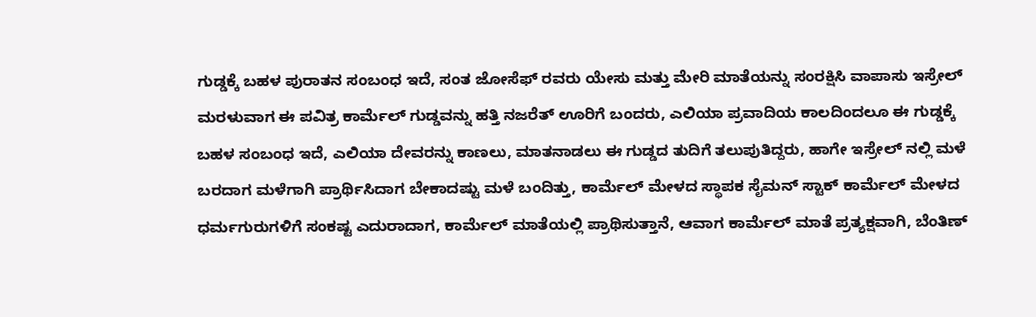ಗುಡ್ಡಕ್ಕೆ ಬಹಳ ಪುರಾತನ ಸಂಬಂಧ ಇದೆ, ಸಂತ ಜೋಸೆಫ್ ರವರು ಯೇಸು ಮತ್ತು ಮೇರಿ ಮಾತೆಯನ್ನು ಸಂರಕ್ಷಿಸಿ ವಾಪಾಸು ಇಸ್ರೇಲ್ ಮರಳುವಾಗ ಈ ಪವಿತ್ರ ಕಾರ್ಮೆಲ್ ಗುಡ್ಡವನ್ನು ಹತ್ತಿ ನಜರೆತ್ ಊರಿಗೆ ಬಂದರು, ಎಲಿಯಾ ಪ್ರವಾದಿಯ ಕಾಲದಿಂದಲೂ ಈ ಗುಡ್ಡಕ್ಕೆ ಬಹಳ ಸಂಬಂಧ ಇದೆ, ಎಲಿಯಾ ದೇವರನ್ನು ಕಾಣಲು, ಮಾತನಾಡಲು ಈ ಗುಡ್ಡದ ತುದಿಗೆ ತಲುಪುತಿದ್ದರು, ಹಾಗೇ ಇಸ್ರೇಲ್ ನಲ್ಲಿ ಮಳೆ ಬರದಾಗ ಮಳೆಗಾಗಿ ಪ್ರಾರ್ಥಿಸಿದಾಗ ಬೇಕಾದಷ್ಟು ಮಳೆ ಬಂದಿತ್ತು, ಕಾರ್ಮೆಲ್ ಮೇಳದ ಸ್ಥಾಪಕ ಸೈಮನ್ ಸ್ಟಾಕ್ ಕಾರ್ಮೆಲ್ ಮೇಳದ ಧರ್ಮಗುರುಗಳಿಗೆ ಸಂಕಷ್ಟ ಎದುರಾದಾಗ, ಕಾರ್ಮೆಲ್ ಮಾತೆಯಲ್ಲಿ ಪ್ರಾಥಿಸುತ್ತಾನೆ, ಆವಾಗ ಕಾರ್ಮೆಲ್ ಮಾತೆ ಪ್ರತ್ಯಕ್ಷವಾಗಿ, ಬೆಂತಿಣ್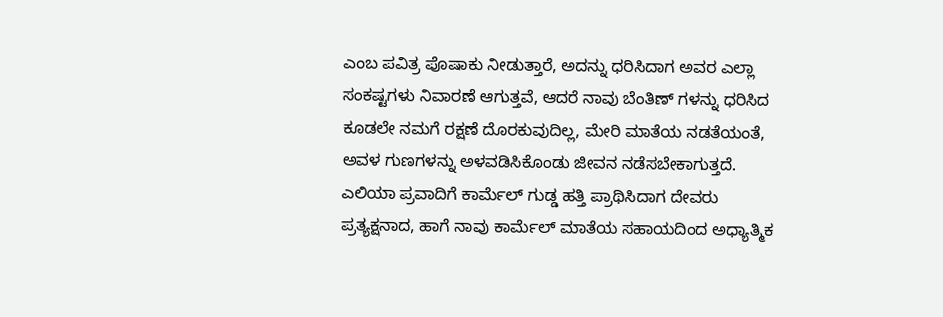ಎಂಬ ಪವಿತ್ರ ಪೊಷಾಕು ನೀಡುತ್ತಾರೆ, ಅದನ್ನು ಧರಿಸಿದಾಗ ಅವರ ಎಲ್ಲಾ ಸಂಕಷ್ಟಗಳು ನಿವಾರಣೆ ಆಗುತ್ತವೆ, ಆದರೆ ನಾವು ಬೆಂತಿಣ್ ಗಳನ್ನು ಧರಿಸಿದ ಕೂಡಲೇ ನಮಗೆ ರಕ್ಷಣೆ ದೊರಕುವುದಿಲ್ಲ, ಮೇರಿ ಮಾತೆಯ ನಡತೆಯಂತೆ, ಅವಳ ಗುಣಗಳನ್ನು ಅಳವಡಿಸಿಕೊಂಡು ಜೀವನ ನಡೆಸಬೇಕಾಗುತ್ತದೆ. ಎಲಿಯಾ ಪ್ರವಾದಿಗೆ ಕಾರ್ಮೆಲ್ ಗುಡ್ಡ ಹತ್ತಿ ಪ್ರಾಥಿಸಿದಾಗ ದೇವರು ಪ್ರತ್ಯಕ್ಷನಾದ, ಹಾಗೆ ನಾವು ಕಾರ್ಮೆಲ್ ಮಾತೆಯ ಸಹಾಯದಿಂದ ಅಧ್ಯಾತ್ಮಿಕ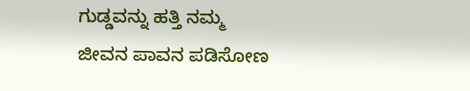ಗುಡ್ಡವನ್ನು ಹತ್ತಿ ನಮ್ಮ ಜೀವನ ಪಾವನ ಪಡಿಸೋಣ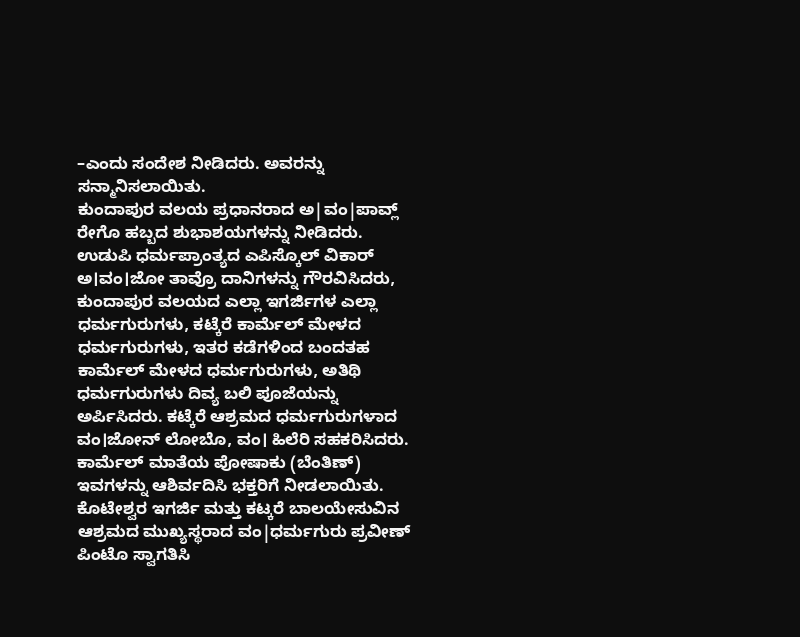–ಎಂದು ಸಂದೇಶ ನೀಡಿದರು. ಅವರನ್ನು ಸನ್ಮಾನಿಸಲಾಯಿತು.
ಕುಂದಾಪುರ ವಲಯ ಪ್ರಧಾನರಾದ ಅ|ವಂ|ಪಾವ್ಲ್ ರೇಗೊ ಹಬ್ಬದ ಶುಭಾಶಯಗಳನ್ನು ನೀಡಿದರು. ಉಡುಪಿ ಧರ್ಮಪ್ರಾಂತ್ಯದ ಎಪಿಸ್ಕೊಲ್ ವಿಕಾರ್ ಅ।ವಂ।ಜೋ ತಾವ್ರೊ ದಾನಿಗಳನ್ನು ಗೌರವಿಸಿದರು, ಕುಂದಾಪುರ ವಲಯದ ಎಲ್ಲಾ ಇಗರ್ಜಿಗಳ ಎಲ್ಲಾ ಧರ್ಮಗುರುಗಳು, ಕಟ್ಕೆರೆ ಕಾರ್ಮೆಲ್ ಮೇಳದ ಧರ್ಮಗುರುಗಳು, ಇತರ ಕಡೆಗಳಿಂದ ಬಂದತಹ ಕಾರ್ಮೆಲ್ ಮೇಳದ ಧರ್ಮಗುರುಗಳು, ಅತಿಥಿ ಧರ್ಮಗುರುಗಳು ದಿವ್ಯ ಬಲಿ ಪೂಜೆಯನ್ನು ಅರ್ಪಿಸಿದರು. ಕಟ್ಕೆರೆ ಆಶ್ರಮದ ಧರ್ಮಗುರುಗಳಾದ ವಂ।ಜೋನ್ ಲೋಬೊ, ವಂ। ಹಿಲೆರಿ ಸಹಕರಿಸಿದರು.
ಕಾರ್ಮೆಲ್ ಮಾತೆಯ ಪೋಷಾಕು (ಬೆಂತಿಣ್) ಇವಗಳನ್ನು ಆಶಿರ್ವದಿಸಿ ಭಕ್ತರಿಗೆ ನೀಡಲಾಯಿತು. ಕೊಟೇಶ್ವರ ಇಗರ್ಜಿ ಮತ್ತು ಕಟ್ಕರೆ ಬಾಲಯೇಸುವಿನ ಆಶ್ರಮದ ಮುಖ್ಯಸ್ಥರಾದ ವಂ|ಧರ್ಮಗುರು ಪ್ರವೀಣ್ ಪಿಂಟೊ ಸ್ವಾಗತಿಸಿ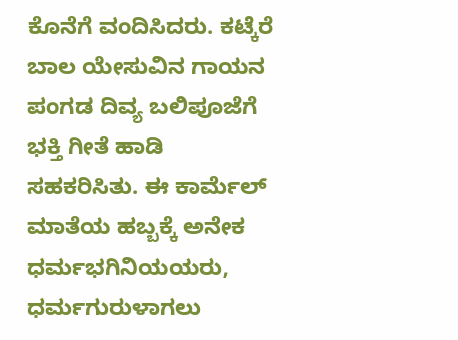ಕೊನೆಗೆ ವಂದಿಸಿದರು. ಕಟ್ಕೆರೆ ಬಾಲ ಯೇಸುವಿನ ಗಾಯನ ಪಂಗಡ ದಿವ್ಯ ಬಲಿಪೂಜೆಗೆ ಭಕ್ತಿ ಗೀತೆ ಹಾಡಿ ಸಹಕರಿಸಿತು. ಈ ಕಾರ್ಮೆಲ್ ಮಾತೆಯ ಹಬ್ಬಕ್ಕೆ ಅನೇಕ ಧರ್ಮಭಗಿನಿಯಯರು, ಧರ್ಮಗುರುಳಾಗಲು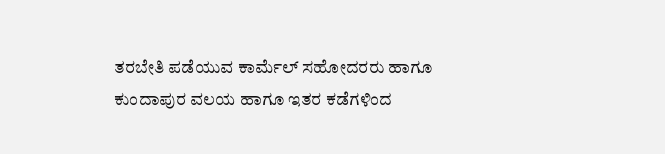ತರಬೇತಿ ಪಡೆಯುವ ಕಾರ್ಮೆಲ್ ಸಹೋದರರು ಹಾಗೂ ಕುಂದಾಪುರ ವಲಯ ಹಾಗೂ ಇತರ ಕಡೆಗಳಿಂದ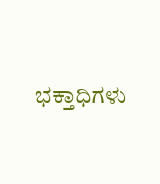ಭಕ್ತಾಧಿಗಳು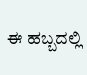ಈ ಹಬ್ಬದಲ್ಲಿ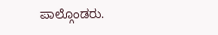ಪಾಲ್ಗೊಂಡರು.